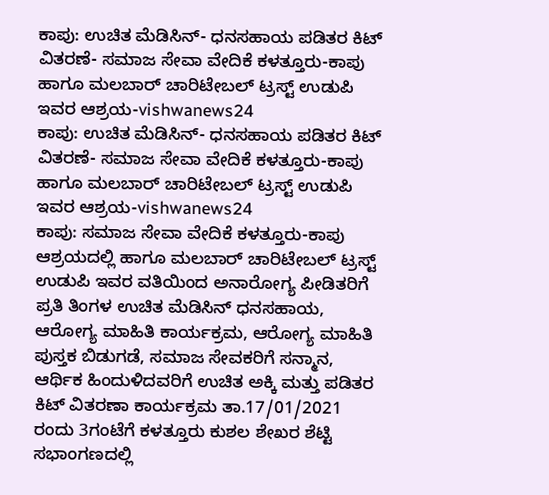ಕಾಪು: ಉಚಿತ ಮೆಡಿಸಿನ್- ಧನಸಹಾಯ ಪಡಿತರ ಕಿಟ್ ವಿತರಣೆ- ಸಮಾಜ ಸೇವಾ ವೇದಿಕೆ ಕಳತ್ತೂರು-ಕಾಪು ಹಾಗೂ ಮಲಬಾರ್ ಚಾರಿಟೇಬಲ್ ಟ್ರಸ್ಟ್ ಉಡುಪಿ ಇವರ ಆಶ್ರಯ-vishwanews24
ಕಾಪು: ಉಚಿತ ಮೆಡಿಸಿನ್- ಧನಸಹಾಯ ಪಡಿತರ ಕಿಟ್ ವಿತರಣೆ- ಸಮಾಜ ಸೇವಾ ವೇದಿಕೆ ಕಳತ್ತೂರು-ಕಾಪು ಹಾಗೂ ಮಲಬಾರ್ ಚಾರಿಟೇಬಲ್ ಟ್ರಸ್ಟ್ ಉಡುಪಿ ಇವರ ಆಶ್ರಯ-vishwanews24
ಕಾಪು: ಸಮಾಜ ಸೇವಾ ವೇದಿಕೆ ಕಳತ್ತೂರು-ಕಾಪು ಆಶ್ರಯದಲ್ಲಿ ಹಾಗೂ ಮಲಬಾರ್ ಚಾರಿಟೇಬಲ್ ಟ್ರಸ್ಟ್ ಉಡುಪಿ ಇವರ ವತಿಯಿಂದ ಅನಾರೋಗ್ಯ ಪೀಡಿತರಿಗೆ ಪ್ರತಿ ತಿಂಗಳ ಉಚಿತ ಮೆಡಿಸಿನ್ ಧನಸಹಾಯ, ಆರೋಗ್ಯ ಮಾಹಿತಿ ಕಾರ್ಯಕ್ರಮ, ಆರೋಗ್ಯ ಮಾಹಿತಿ ಪುಸ್ತಕ ಬಿಡುಗಡೆ, ಸಮಾಜ ಸೇವಕರಿಗೆ ಸನ್ಮಾನ, ಆರ್ಥಿಕ ಹಿಂದುಳಿದವರಿಗೆ ಉಚಿತ ಅಕ್ಕಿ ಮತ್ತು ಪಡಿತರ ಕಿಟ್ ವಿತರಣಾ ಕಾರ್ಯಕ್ರಮ ತಾ.17/01/2021 ರಂದು 3ಗಂಟೆಗೆ ಕಳತ್ತೂರು ಕುಶಲ ಶೇಖರ ಶೆಟ್ಟಿ ಸಭಾಂಗಣದಲ್ಲಿ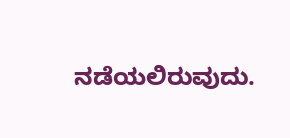ನಡೆಯಲಿರುವುದು.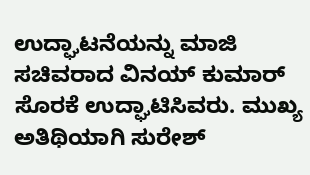ಉದ್ಘಾಟನೆಯನ್ನು ಮಾಜಿ ಸಚಿವರಾದ ವಿನಯ್ ಕುಮಾರ್ ಸೊರಕೆ ಉದ್ಘಾಟಿಸಿವರು. ಮುಖ್ಯ ಅತಿಥಿಯಾಗಿ ಸುರೇಶ್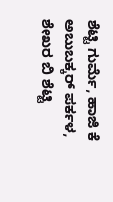ಶೆಟ್ಟಿ ಗುರ್ಮೆ, ಹಾಜಿ ಕೆ ಅಬುಬಕ್ಕರ್ ಪರ್ಕಳ, ಶೇಖರ ಬಿ ಶೆಟ್ಟಿ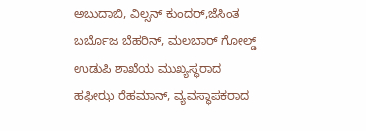ಅಬುದಾಬಿ, ವಿಲ್ಸನ್ ಕುಂದರ್,ಜೆಸಿಂತ ಬರ್ಬೊಜ ಬೆಹರಿನ್, ಮಲಬಾರ್ ಗೋಲ್ಡ್ ಉಡುಪಿ ಶಾಖೆಯ ಮುಖ್ಯಸ್ಥರಾದ ಹಫೀಝ ರೆಹಮಾನ್, ವ್ಯವಸ್ಥಾಪಕರಾದ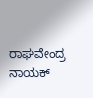ರಾಘವೇಂದ್ರ ನಾಯಕ್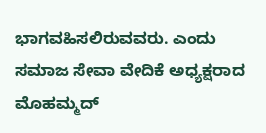ಭಾಗವಹಿಸಲಿರುವವರು. ಎಂದು ಸಮಾಜ ಸೇವಾ ವೇದಿಕೆ ಅಧ್ಯಕ್ಷರಾದ ಮೊಹಮ್ಮದ್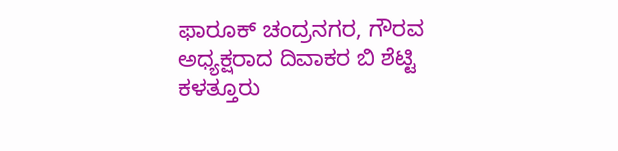ಫಾರೂಕ್ ಚಂದ್ರನಗರ, ಗೌರವ ಅಧ್ಯಕ್ಷರಾದ ದಿವಾಕರ ಬಿ ಶೆಟ್ಟಿ ಕಳತ್ತೂರು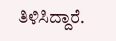ತಿಳಿಸಿದ್ದಾರೆ.